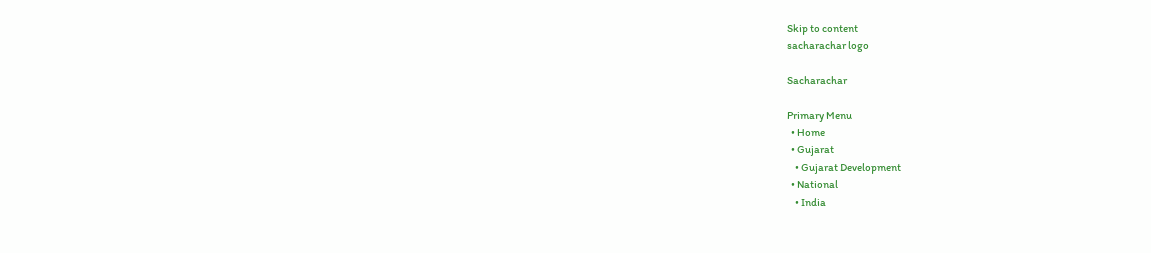Skip to content
sacharachar logo

Sacharachar

Primary Menu
  • Home
  • Gujarat
    • Gujarat Development
  • National
    • India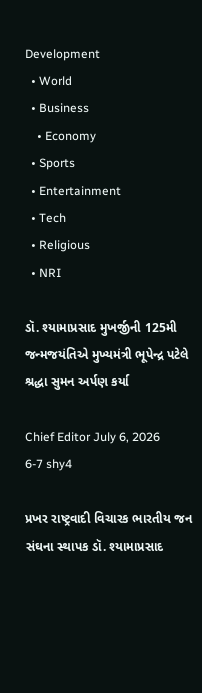Development
  • World
  • Business
    • Economy
  • Sports
  • Entertainment
  • Tech
  • Religious
  • NRI

ડૉ. શ્યામાપ્રસાદ મુખર્જીની 125મી જન્મજયંતિએ મુખ્યમંત્રી ભૂપેન્દ્ર પટેલે શ્રદ્ધા સુમન અર્પણ કર્યા

Chief Editor July 6, 2026
6-7 shy4

પ્રખર રાષ્ટ્રવાદી વિચારક ભારતીય જન સંઘના સ્થાપક ડૉ. શ્યામાપ્રસાદ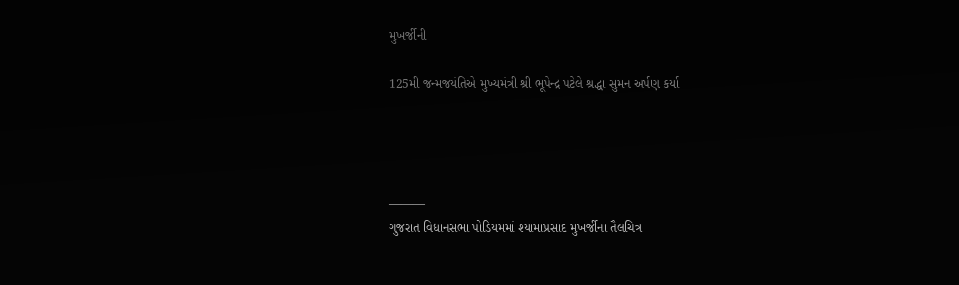મુખર્જીની

125મી જન્મજયંતિએ મુખ્યમંત્રી શ્રી ભૂપેન્દ્ર પટેલે શ્રદ્ધા સુમન અર્પણ કર્યા




———
ગુજરાત વિધાનસભા પોડિયમમાં શ્યામાપ્રસાદ મુખર્જીના તૈલચિત્ર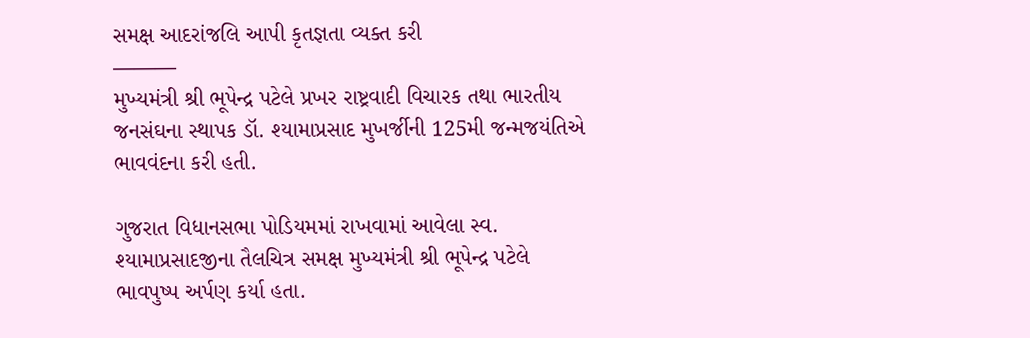સમક્ષ આદરાંજલિ આપી કૃતજ્ઞતા વ્યક્ત કરી
———
મુખ્યમંત્રી શ્રી ભૂપેન્દ્ર પટેલે પ્રખર રાષ્ટ્રવાદી વિચારક તથા ભારતીય જનસંઘના સ્થાપક ડૉ. શ્યામાપ્રસાદ મુખર્જીની 125મી જન્મજયંતિએ ભાવવંદના કરી હતી.

ગુજરાત વિધાનસભા પોડિયમમાં રાખવામાં આવેલા સ્વ. શ્યામાપ્રસાદજીના તૈલચિત્ર સમક્ષ મુખ્યમંત્રી શ્રી ભૂપેન્દ્ર પટેલે ભાવપુષ્પ અર્પણ કર્યા હતા.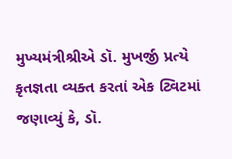મુખ્યમંત્રીશ્રીએ ડૉ. મુખર્જી પ્રત્યે કૃતજ્ઞતા વ્યક્ત કરતાં એક ટ્વિટમાં જણાવ્યું કે, ડૉ.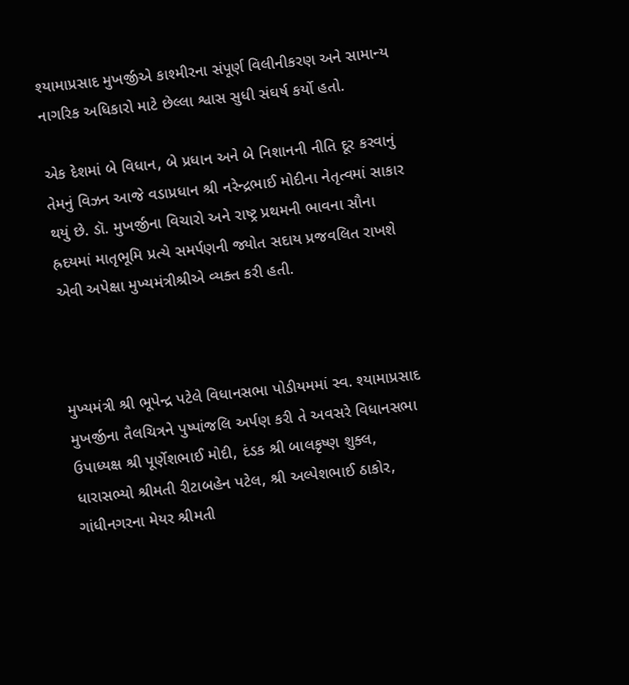શ્યામાપ્રસાદ મુખર્જીએ કાશ્મીરના સંપૂર્ણ વિલીનીકરણ અને સામાન્ય નાગરિક અધિકારો માટે છેલ્લા શ્વાસ સુધી સંઘર્ષ કર્યો હતો.

એક દેશમાં બે વિધાન, બે પ્રધાન અને બે નિશાનની નીતિ દૂર કરવાનું તેમનું વિઝન આજે વડાપ્રધાન શ્રી નરેન્દ્રભાઈ મોદીના નેતૃત્વમાં સાકાર થયું છે. ડૉ. મુખર્જીના વિચારો અને રાષ્ટ્ર પ્રથમની ભાવના સૌના હ્રદયમાં માતૃભૂમિ પ્રત્યે સમર્પણની જ્યોત સદાય પ્રજવલિત રાખશે એવી અપેક્ષા મુખ્યમંત્રીશ્રીએ વ્યક્ત કરી હતી.



મુખ્યમંત્રી શ્રી ભૂપેન્દ્ર પટેલે વિધાનસભા પોડીયમમાં સ્વ. શ્યામાપ્રસાદ મુખર્જીના તૈલચિત્રને પુષ્પાંજલિ અર્પણ કરી તે અવસરે વિધાનસભા ઉપાધ્યક્ષ શ્રી પૂર્ણેશભાઈ મોદી, દંડક શ્રી બાલકૃષ્ણ શુક્લ, ધારાસભ્યો શ્રીમતી રીટાબહેન પટેલ, શ્રી અલ્પેશભાઈ ઠાકોર, ગાંધીનગરના મેયર શ્રીમતી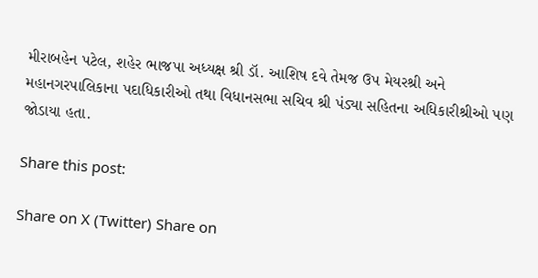મીરાબહેન પટેલ, શહેર ભાજપા અધ્યક્ષ શ્રી ડૉ. આશિષ દવે તેમજ ઉપ મેયરશ્રી અને મહાનગરપાલિકાના પદાધિકારીઓ તથા વિધાનસભા સચિવ શ્રી પંડ્યા સહિતના અધિકારીશ્રીઓ પણ જોડાયા હતા.

Share this post:

Share on X (Twitter) Share on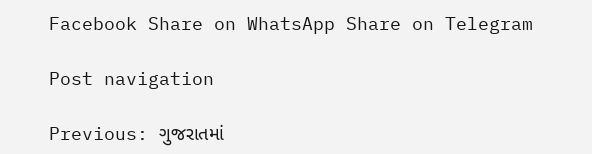Facebook Share on WhatsApp Share on Telegram

Post navigation

Previous: ગુજરાતમાં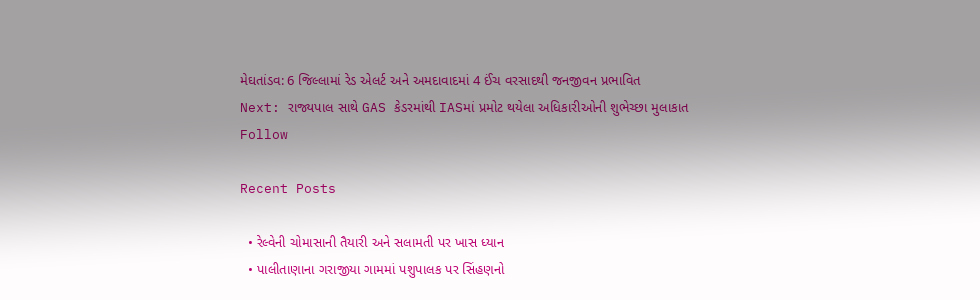મેઘતાંડવ: 6 જિલ્લામાં રેડ એલર્ટ અને અમદાવાદમાં 4 ઈંચ વરસાદથી જનજીવન પ્રભાવિત
Next: રાજ્યપાલ સાથે GAS કેડરમાંથી IASમાં પ્રમોટ થયેલા અધિકારીઓની શુભેચ્છા મુલાકાત
Follow

Recent Posts

  • રેલ્વેની ચોમાસાની તૈયારી અને સલામતી પર ખાસ ધ્યાન
  • પાલીતાણાના ગરાજીયા ગામમાં પશુપાલક પર સિંહણનો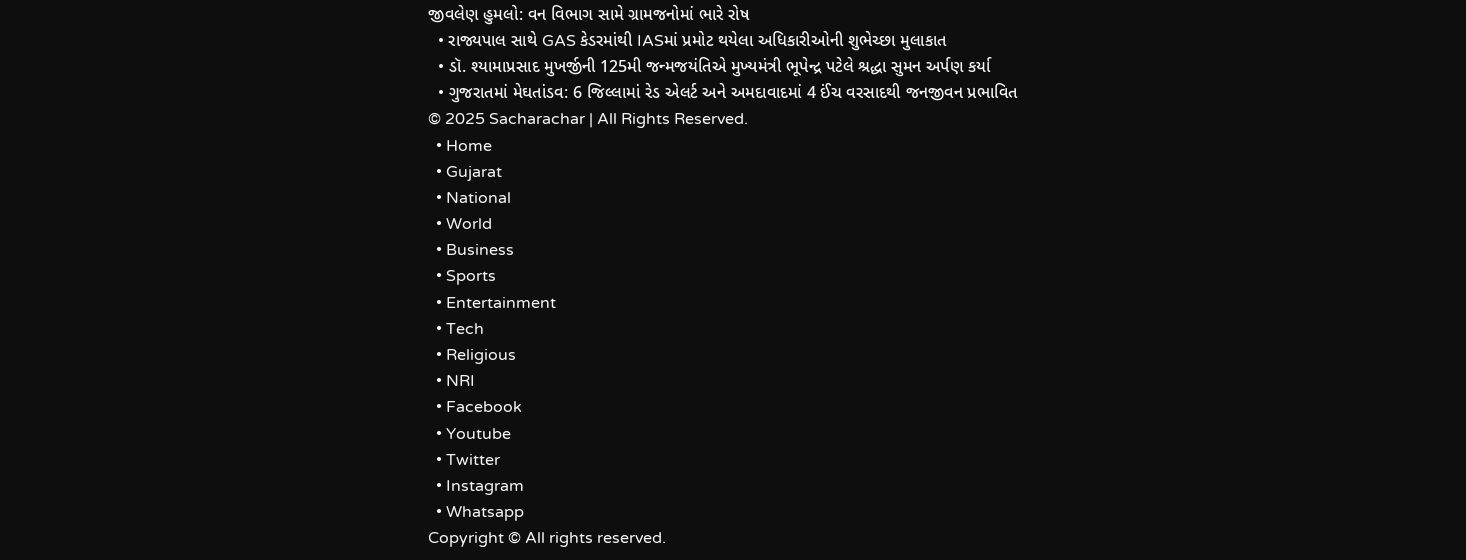જીવલેણ હુમલો: વન વિભાગ સામે ગ્રામજનોમાં ભારે રોષ
  • રાજ્યપાલ સાથે GAS કેડરમાંથી IASમાં પ્રમોટ થયેલા અધિકારીઓની શુભેચ્છા મુલાકાત
  • ડૉ. શ્યામાપ્રસાદ મુખર્જીની 125મી જન્મજયંતિએ મુખ્યમંત્રી ભૂપેન્દ્ર પટેલે શ્રદ્ધા સુમન અર્પણ કર્યા
  • ગુજરાતમાં મેઘતાંડવ: 6 જિલ્લામાં રેડ એલર્ટ અને અમદાવાદમાં 4 ઈંચ વરસાદથી જનજીવન પ્રભાવિત
© 2025 Sacharachar | All Rights Reserved.
  • Home
  • Gujarat
  • National
  • World
  • Business
  • Sports
  • Entertainment
  • Tech
  • Religious
  • NRI
  • Facebook
  • Youtube
  • Twitter
  • Instagram
  • Whatsapp
Copyright © All rights reserved.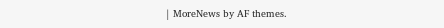| MoreNews by AF themes.